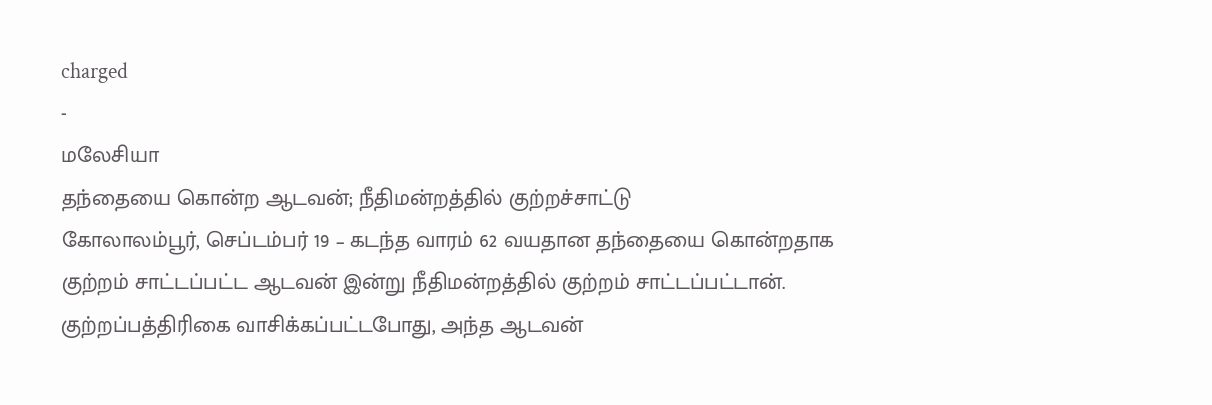charged
-
மலேசியா
தந்தையை கொன்ற ஆடவன்; நீதிமன்றத்தில் குற்றச்சாட்டு
கோலாலம்பூர், செப்டம்பர் 19 – கடந்த வாரம் 62 வயதான தந்தையை கொன்றதாக குற்றம் சாட்டப்பட்ட ஆடவன் இன்று நீதிமன்றத்தில் குற்றம் சாட்டப்பட்டான். குற்றப்பத்திரிகை வாசிக்கப்பட்டபோது, அந்த ஆடவன்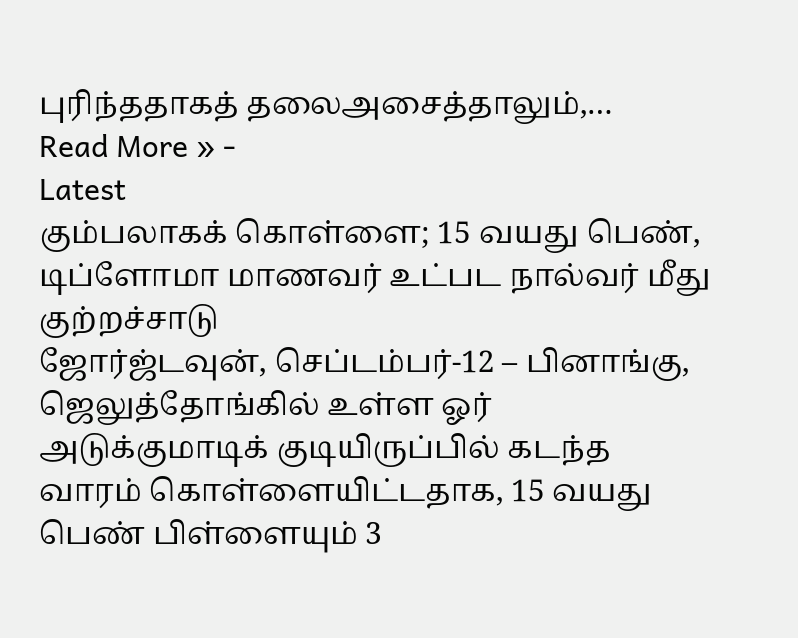புரிந்ததாகத் தலைஅசைத்தாலும்,…
Read More » -
Latest
கும்பலாகக் கொள்ளை; 15 வயது பெண், டிப்ளோமா மாணவர் உட்பட நால்வர் மீது குற்றச்சாடு
ஜோர்ஜ்டவுன், செப்டம்பர்-12 – பினாங்கு, ஜெலுத்தோங்கில் உள்ள ஓர் அடுக்குமாடிக் குடியிருப்பில் கடந்த வாரம் கொள்ளையிட்டதாக, 15 வயது பெண் பிள்ளையும் 3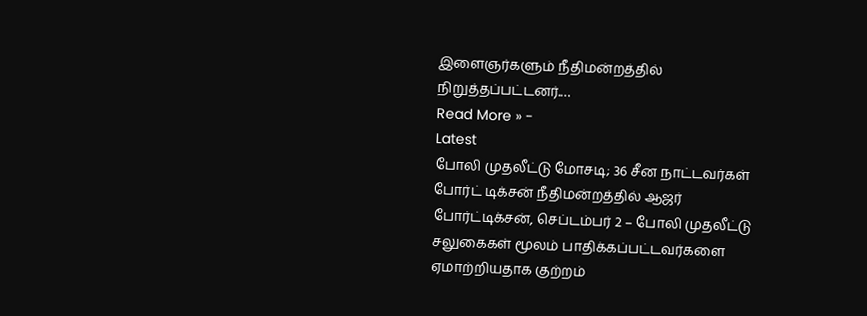இளைஞர்களும் நீதிமன்றத்தில் நிறுத்தப்பட்டனர்.…
Read More » -
Latest
போலி முதலீட்டு மோசடி; 36 சீன நாட்டவர்கள் போர்ட் டிக்சன் நீதிமன்றத்தில் ஆஜர்
போர்ட்டிக்சன், செப்டம்பர் 2 – போலி முதலீட்டு சலுகைகள் மூலம் பாதிக்கப்பட்டவர்களை ஏமாற்றியதாக குற்றம்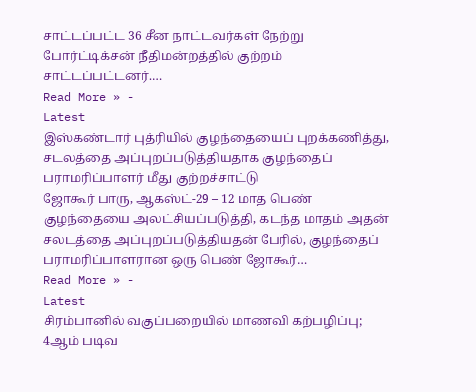சாட்டப்பட்ட 36 சீன நாட்டவர்கள் நேற்று போர்ட்டிக்சன் நீதிமன்றத்தில் குற்றம் சாட்டப்பட்டனர்.…
Read More » -
Latest
இஸ்கண்டார் புத்ரியில் குழந்தையைப் புறக்கணித்து, சடலத்தை அப்புறப்படுத்தியதாக குழந்தைப் பராமரிப்பாளர் மீது குற்றச்சாட்டு
ஜோகூர் பாரு, ஆகஸ்ட்-29 – 12 மாத பெண் குழந்தையை அலட்சியப்படுத்தி, கடந்த மாதம் அதன் சலடத்தை அப்புறப்படுத்தியதன் பேரில், குழந்தைப் பராமரிப்பாளரான ஒரு பெண் ஜோகூர்…
Read More » -
Latest
சிரம்பானில் வகுப்பறையில் மாணவி கற்பழிப்பு; 4ஆம் படிவ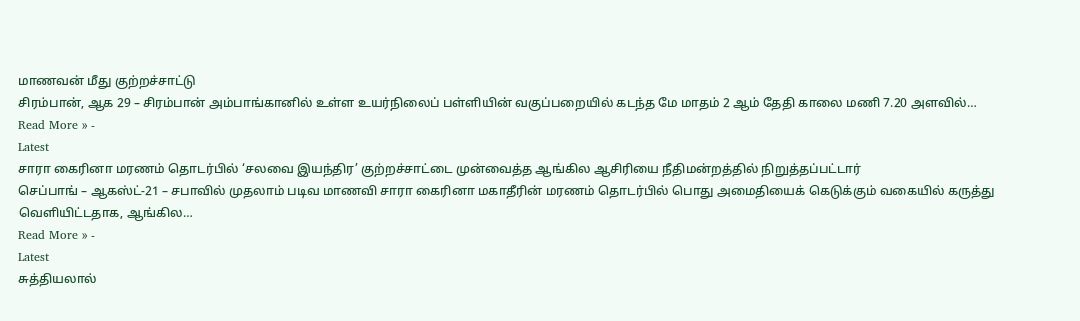மாணவன் மீது குற்றச்சாட்டு
சிரம்பான், ஆக 29 – சிரம்பான் அம்பாங்கானில் உள்ள உயர்நிலைப் பள்ளியின் வகுப்பறையில் கடந்த மே மாதம் 2 ஆம் தேதி காலை மணி 7.20 அளவில்…
Read More » -
Latest
சாரா கைரினா மரணம் தொடர்பில் ‘சலவை இயந்திர’ குற்றச்சாட்டை முன்வைத்த ஆங்கில ஆசிரியை நீதிமன்றத்தில் நிறுத்தப்பட்டார்
செப்பாங் – ஆகஸ்ட்-21 – சபாவில் முதலாம் படிவ மாணவி சாரா கைரினா மகாதீரின் மரணம் தொடர்பில் பொது அமைதியைக் கெடுக்கும் வகையில் கருத்து வெளியிட்டதாக, ஆங்கில…
Read More » -
Latest
சுத்தியலால்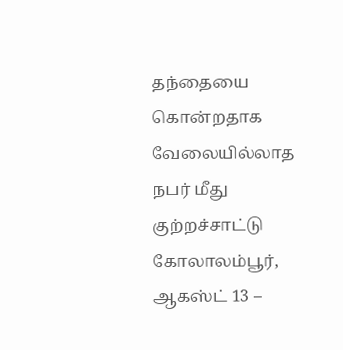தந்தையை கொன்றதாக வேலையில்லாத நபர் மீது குற்றச்சாட்டு
கோலாலம்பூர், ஆகஸ்ட் 13 –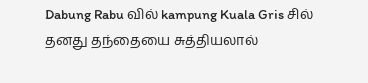Dabung Rabu வில் kampung Kuala Gris சில் தனது தந்தையை சுத்தியலால்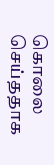கொலை செய்ததாக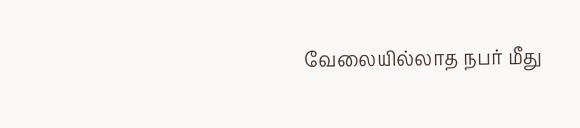வேலையில்லாத நபர் மீது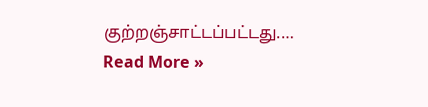குற்றஞ்சாட்டப்பட்டது.…
Read More »